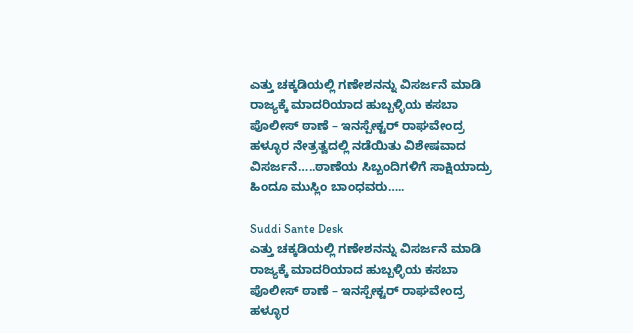ಎತ್ತು ಚಕ್ಕಡಿಯಲ್ಲಿ ಗಣೇಶನನ್ನು ವಿಸರ್ಜನೆ ಮಾಡಿ ರಾಜ್ಯಕ್ಕೆ ಮಾದರಿಯಾದ ಹುಬ್ಬಳ್ಳಿಯ ಕಸಬಾ ಪೊಲೀಸ್ ಠಾಣೆ – ಇನಸ್ಪೇಕ್ಟರ್ ರಾಘವೇಂದ್ರ ಹಳ್ಳೂರ ನೇತ್ರತ್ವದಲ್ಲಿ ನಡೆಯಿತು ವಿಶೇಷವಾದ ವಿಸರ್ಜನೆ…..ಠಾಣೆಯ ಸಿಬ್ಬಂದಿಗಳಿಗೆ ಸಾಕ್ಷಿಯಾದ್ರು ಹಿಂದೂ ಮುಸ್ಲಿಂ ಬಾಂಧವರು…..

Suddi Sante Desk
ಎತ್ತು ಚಕ್ಕಡಿಯಲ್ಲಿ ಗಣೇಶನನ್ನು ವಿಸರ್ಜನೆ ಮಾಡಿ ರಾಜ್ಯಕ್ಕೆ ಮಾದರಿಯಾದ ಹುಬ್ಬಳ್ಳಿಯ ಕಸಬಾ ಪೊಲೀಸ್ ಠಾಣೆ – ಇನಸ್ಪೇಕ್ಟರ್ ರಾಘವೇಂದ್ರ ಹಳ್ಳೂರ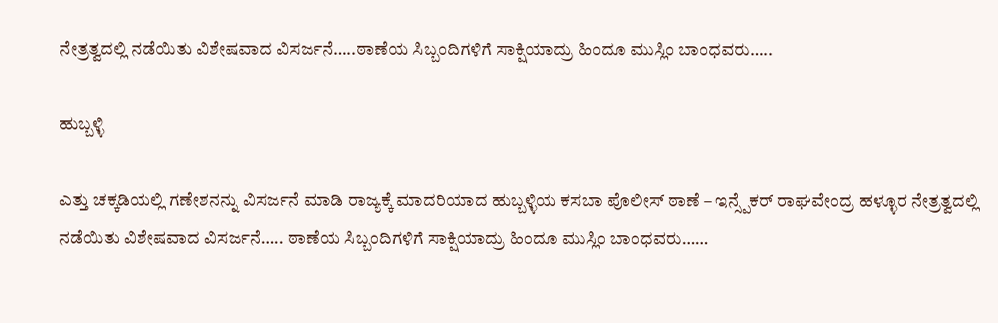ನೇತ್ರತ್ವದಲ್ಲಿ ನಡೆಯಿತು ವಿಶೇಷವಾದ ವಿಸರ್ಜನೆ…..ಠಾಣೆಯ ಸಿಬ್ಬಂದಿಗಳಿಗೆ ಸಾಕ್ಷಿಯಾದ್ರು ಹಿಂದೂ ಮುಸ್ಲಿಂ ಬಾಂಧವರು…..

ಹುಬ್ಬಳ್ಳಿ

ಎತ್ತು ಚಕ್ಕಡಿಯಲ್ಲಿ ಗಣೇಶನನ್ನು ವಿಸರ್ಜನೆ ಮಾಡಿ ರಾಜ್ಯಕ್ಕೆ ಮಾದರಿಯಾದ ಹುಬ್ಬಳ್ಳಿಯ ಕಸಬಾ ಪೊಲೀಸ್ ಠಾಣೆ – ಇನ್ಸ್ಪೆಕರ್ ರಾಘವೇಂದ್ರ ಹಳ್ಳೂರ ನೇತ್ರತ್ವದಲ್ಲಿ ನಡೆಯಿತು ವಿಶೇಷವಾದ ವಿಸರ್ಜನೆ….. ಠಾಣೆಯ ಸಿಬ್ಬಂದಿಗಳಿಗೆ ಸಾಕ್ಷಿಯಾದ್ರು ಹಿಂದೂ ಮುಸ್ಲಿಂ ಬಾಂಧವರು……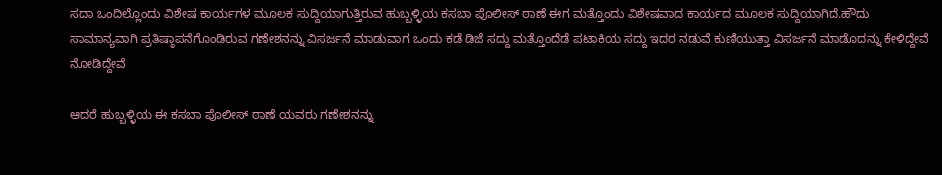ಸದಾ ಒಂದಿಲ್ಲೊಂದು ವಿಶೇಷ ಕಾರ್ಯಗಳ ಮೂಲಕ ಸುದ್ದಿಯಾಗುತ್ತಿರುವ ಹುಬ್ಬಳ್ಳಿಯ ಕಸಬಾ ಪೊಲೀಸ್ ಠಾಣೆ ಈಗ ಮತ್ತೊಂದು ವಿಶೇಷವಾದ ಕಾರ್ಯದ ಮೂಲಕ ಸುದ್ದಿಯಾಗಿದೆ.ಹೌದು ಸಾಮಾನ್ಯವಾಗಿ ಪ್ರತಿಷ್ಠಾಪನೆಗೊಂಡಿರುವ ಗಣೇಶನನ್ನು ವಿಸರ್ಜನೆ ಮಾಡುವಾಗ ಒಂದು ಕಡೆ ಡಿಜೆ ಸದ್ದು ಮತ್ತೊಂದೆಡೆ ಪಟಾಕಿಯ ಸದ್ದು ಇದರ ನಡುವೆ ಕುಣಿಯುತ್ತಾ ವಿಸರ್ಜನೆ ಮಾಡೊದನ್ನು ಕೇಳಿದ್ದೇವೆ ನೋಡಿದ್ದೇವೆ

ಆದರೆ ಹುಬ್ಬಳ್ಳಿಯ ಈ ಕಸಬಾ ಪೊಲೀಸ್ ಠಾಣೆ ಯವರು ಗಣೇಶನನ್ನು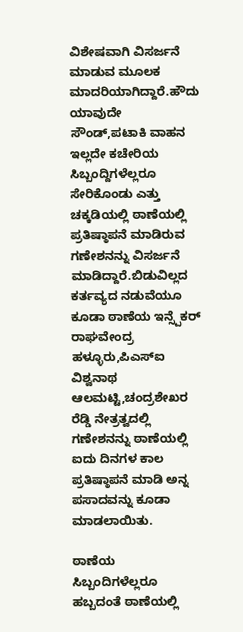ವಿಶೇಷವಾಗಿ ವಿಸರ್ಜನೆ ಮಾಡುವ ಮೂಲಕ ಮಾದರಿಯಾಗಿದ್ದಾರೆ.ಹೌದು ಯಾವುದೇ ಸೌಂಡ್,ಪಟಾಕಿ ವಾಹನ ಇಲ್ಲದೇ ಕಚೇರಿಯ ಸಿಬ್ಬಂದ್ದಿಗಳೆಲ್ಲರೂ ಸೇರಿಕೊಂಡು ಎತ್ತು ಚಕ್ಕಡಿಯಲ್ಲಿ ಠಾಣೆಯಲ್ಲಿ ಪ್ರತಿಷ್ಠಾಪನೆ ಮಾಡಿರುವ ಗಣೇಶನನ್ನು ವಿಸರ್ಜನೆ ಮಾಡಿದ್ದಾರೆ.ಬಿಡುವಿಲ್ಲದ ಕರ್ತವ್ಯದ ನಡುವೆಯೂ ಕೂಡಾ ಠಾಣೆಯ ಇನ್ಸ್ಪೆಕರ್ ರಾಘವೇಂದ್ರ ಹಳ್ಳೂರು,ಪಿಎಸ್ಐ ವಿಶ್ವನಾಥ ಆಲಮಟ್ಟಿ,ಚಂದ್ರಶೇಖರ ರೆಡ್ಡಿ ನೇತ್ರತ್ವದಲ್ಲಿ ಗಣೇಶನನ್ನು ಠಾಣೆಯಲ್ಲಿ ಐದು ದಿನಗಳ ಕಾಲ ಪ್ರತಿಷ್ಠಾಪನೆ ಮಾಡಿ ಅನ್ನ ಪಸಾದವನ್ನು ಕೂಡಾ ಮಾಡಲಾಯಿತು.

ಠಾಣೆಯ ಸಿಬ್ಬಂದಿಗಳೆಲ್ಲರೂ ಹಬ್ಬದಂತೆ ಠಾಣೆಯಲ್ಲಿ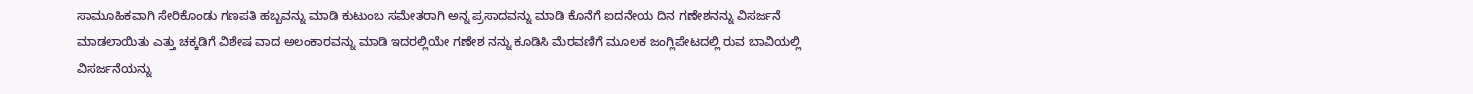ಸಾಮೂಹಿಕವಾಗಿ ಸೇರಿಕೊಂಡು ಗಣಪತಿ ಹಬ್ಬವನ್ನು ಮಾಡಿ ಕುಟುಂಬ ಸಮೇತರಾಗಿ ಅನ್ನ ಪ್ರಸಾದವನ್ನು ಮಾಡಿ ಕೊನೆಗೆ ಐದನೇಯ ದಿನ ಗಣೇಶನನ್ನು ವಿಸರ್ಜನೆ ಮಾಡಲಾಯಿತು ಎತ್ತು ಚಕ್ಕಡಿಗೆ ವಿಶೇಷ ವಾದ ಅಲಂಕಾರವನ್ನು ಮಾಡಿ ಇದರಲ್ಲಿಯೇ ಗಣೇಶ ನನ್ನು ಕೂಡಿಸಿ ಮೆರವಣಿಗೆ ಮೂಲಕ ಜಂಗ್ಲಿಪೇಟದಲ್ಲಿ ರುವ ಬಾವಿಯಲ್ಲಿ ವಿಸರ್ಜನೆಯನ್ನು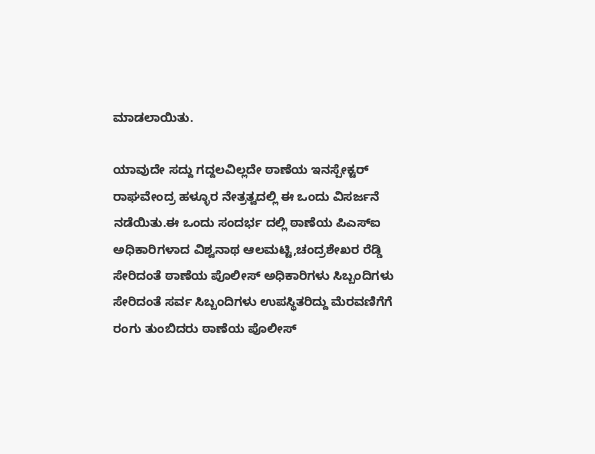ಮಾಡಲಾಯಿತು.

ಯಾವುದೇ ಸದ್ದು ಗದ್ದಲವಿಲ್ಲದೇ ಠಾಣೆಯ ಇನಸ್ಪೇಕ್ಟರ್ ರಾಘವೇಂದ್ರ ಹಳ್ಳೂರ ನೇತ್ರತ್ವದಲ್ಲಿ ಈ ಒಂದು ವಿಸರ್ಜನೆ ನಡೆಯಿತು.ಈ ಒಂದು ಸಂದರ್ಭ ದಲ್ಲಿ ಠಾಣೆಯ ಪಿಎಸ್ಐ ಅಧಿಕಾರಿಗಳಾದ ವಿಶ್ವನಾಥ ಆಲಮಟ್ಟಿ,ಚಂದ್ರಶೇಖರ ರೆಡ್ಡಿ ಸೇರಿದಂತೆ ಠಾಣೆಯ ಪೊಲೀಸ್ ಅಧಿಕಾರಿಗಳು ಸಿಬ್ಬಂದಿಗಳು ಸೇರಿದಂತೆ ಸರ್ವ ಸಿಬ್ಬಂದಿಗಳು ಉಪಸ್ಥಿತರಿದ್ದು ಮೆರವಣಿಗೆಗೆ ರಂಗು ತುಂಬಿದರು ಠಾಣೆಯ ಪೊಲೀಸ್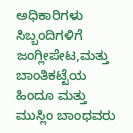ಅಧಿಕಾರಿಗಳು ಸಿಬ್ಬಂದಿಗಳಿಗೆ ಜಂಗ್ಲೀಪೇಟ,ಮತ್ತು ಬಾಂತಿಕಟ್ಟೆಯ ಹಿಂದೂ ಮತ್ತು ಮುಸ್ಲಿಂ ಬಾಂಧವರು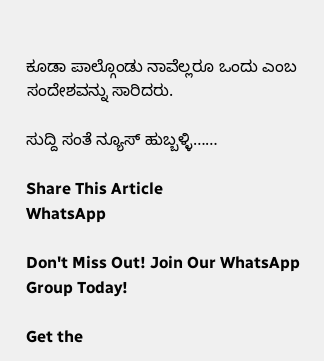ಕೂಡಾ ಪಾಲ್ಗೊಂಡು ನಾವೆಲ್ಲರೂ ಒಂದು ಎಂಬ ಸಂದೇಶವನ್ನು ಸಾರಿದರು.

ಸುದ್ದಿ ಸಂತೆ ನ್ಯೂಸ್ ಹುಬ್ಬಳ್ಳಿ……

Share This Article
WhatsApp

Don't Miss Out! Join Our WhatsApp Group Today!

Get the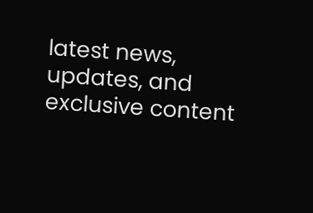latest news, updates, and exclusive content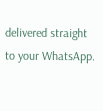delivered straight to your WhatsApp.